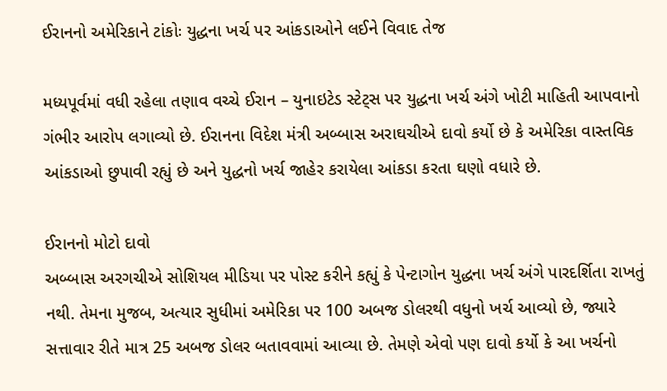ઈરાનનો અમેરિકાને ટાંકોઃ યુદ્ધના ખર્ચ પર આંકડાઓને લઈને વિવાદ તેજ

મધ્યપૂર્વમાં વધી રહેલા તણાવ વચ્ચે ઈરાન – યુનાઇટેડ સ્ટેટ્સ પર યુદ્ધના ખર્ચ અંગે ખોટી માહિતી આપવાનો ગંભીર આરોપ લગાવ્યો છે. ઈરાનના વિદેશ મંત્રી અબ્બાસ અરાઘચીએ દાવો કર્યો છે કે અમેરિકા વાસ્તવિક આંકડાઓ છુપાવી રહ્યું છે અને યુદ્ધનો ખર્ચ જાહેર કરાયેલા આંકડા કરતા ઘણો વધારે છે.

ઈરાનનો મોટો દાવો
અબ્બાસ અરગચીએ સોશિયલ મીડિયા પર પોસ્ટ કરીને કહ્યું કે પેન્ટાગોન યુદ્ધના ખર્ચ અંગે પારદર્શિતા રાખતું નથી. તેમના મુજબ, અત્યાર સુધીમાં અમેરિકા પર 100 અબજ ડોલરથી વધુનો ખર્ચ આવ્યો છે, જ્યારે સત્તાવાર રીતે માત્ર 25 અબજ ડોલર બતાવવામાં આવ્યા છે. તેમણે એવો પણ દાવો કર્યો કે આ ખર્ચનો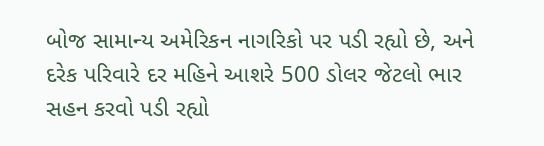બોજ સામાન્ય અમેરિકન નાગરિકો પર પડી રહ્યો છે, અને દરેક પરિવારે દર મહિને આશરે 500 ડોલર જેટલો ભાર સહન કરવો પડી રહ્યો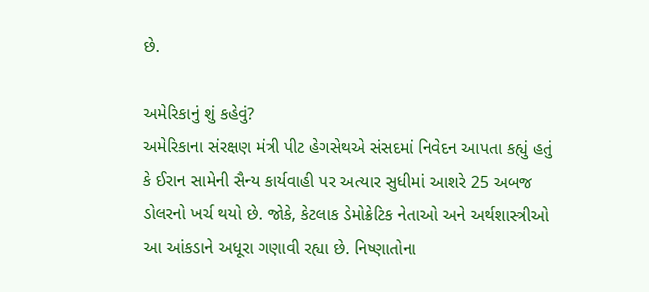છે.

અમેરિકાનું શું કહેવું?
અમેરિકાના સંરક્ષણ મંત્રી પીટ હેગસેથએ સંસદમાં નિવેદન આપતા કહ્યું હતું કે ઈરાન સામેની સૈન્ય કાર્યવાહી પર અત્યાર સુધીમાં આશરે 25 અબજ ડોલરનો ખર્ચ થયો છે. જોકે, કેટલાક ડેમોક્રેટિક નેતાઓ અને અર્થશાસ્ત્રીઓ આ આંકડાને અધૂરા ગણાવી રહ્યા છે. નિષ્ણાતોના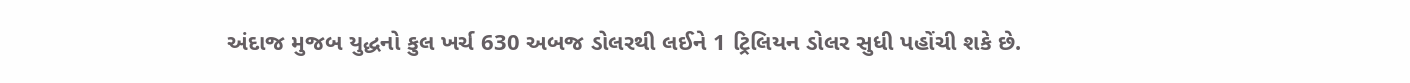અંદાજ મુજબ યુદ્ધનો કુલ ખર્ચ 630 અબજ ડોલરથી લઈને 1 ટ્રિલિયન ડોલર સુધી પહોંચી શકે છે.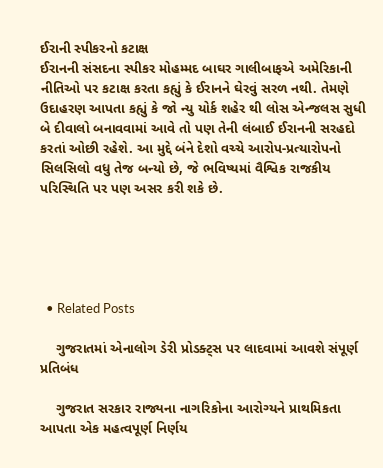ઈરાની સ્પીકરનો કટાક્ષ
ઈરાનની સંસદના સ્પીકર મોહમ્મદ બાઘર ગાલીબાફએ અમેરિકાની નીતિઓ પર કટાક્ષ કરતા કહ્યું કે ઈરાનને ઘેરવું સરળ નથી. તેમણે ઉદાહરણ આપતા કહ્યું કે જો ન્યુ યોર્ક શહેર થી લોસ એન્જલસ સુધી બે દીવાલો બનાવવામાં આવે તો પણ તેની લંબાઈ ઈરાનની સરહદો કરતાં ઓછી રહેશે. આ મુદ્દે બંને દેશો વચ્ચે આરોપ-પ્રત્યારોપનો સિલસિલો વધુ તેજ બન્યો છે, જે ભવિષ્યમાં વૈશ્વિક રાજકીય પરિસ્થિતિ પર પણ અસર કરી શકે છે.





  • Related Posts

    ગુજરાતમાં એનાલોગ ડેરી પ્રોડક્ટ્સ પર લાદવામાં આવશે સંપૂર્ણ પ્રતિબંધ

    ગુજરાત સરકાર રાજ્યના નાગરિકોના આરોગ્યને પ્રાથમિકતા આપતા એક મહત્વપૂર્ણ નિર્ણય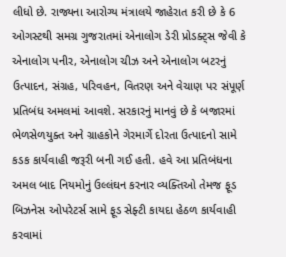લીધો છે. રાજ્યના આરોગ્ય મંત્રાલયે જાહેરાત કરી છે કે 6 ઓગસ્ટથી સમગ્ર ગુજરાતમાં એનાલોગ ડેરી પ્રોડક્ટ્સ જેવી કે એનાલોગ પનીર, એનાલોગ ચીઝ અને એનાલોગ બટરનું ઉત્પાદન, સંગ્રહ, પરિવહન, વિતરણ અને વેચાણ પર સંપૂર્ણ પ્રતિબંધ અમલમાં આવશે. સરકારનું માનવું છે કે બજારમાં ભેળસેળયુક્ત અને ગ્રાહકોને ગેરમાર્ગે દોરતા ઉત્પાદનો સામે કડક કાર્યવાહી જરૂરી બની ગઈ હતી. હવે આ પ્રતિબંધના અમલ બાદ નિયમોનું ઉલ્લંઘન કરનાર વ્યક્તિઓ તેમજ ફૂડ બિઝનેસ ઓપરેટર્સ સામે ફૂડ સેફ્ટી કાયદા હેઠળ કાર્યવાહી કરવામાં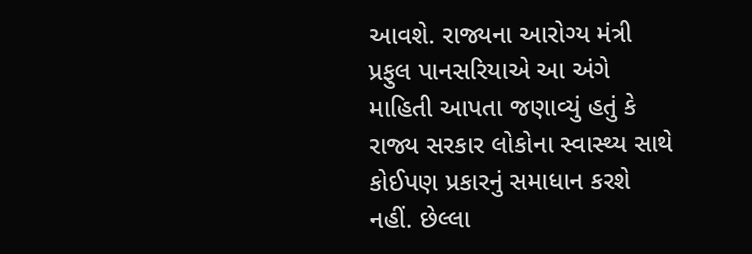આવશે. રાજ્યના આરોગ્ય મંત્રી પ્રફુલ પાનસરિયાએ આ અંગે માહિતી આપતા જણાવ્યું હતું કે રાજ્ય સરકાર લોકોના સ્વાસ્થ્ય સાથે કોઈપણ પ્રકારનું સમાધાન કરશે નહીં. છેલ્લા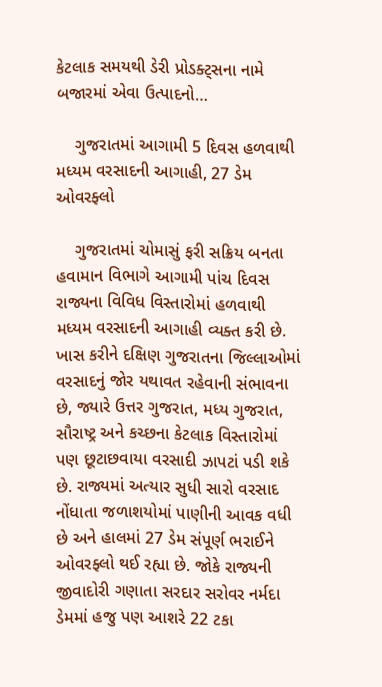કેટલાક સમયથી ડેરી પ્રોડક્ટ્સના નામે બજારમાં એવા ઉત્પાદનો…

    ગુજરાતમાં આગામી 5 દિવસ હળવાથી મધ્યમ વરસાદની આગાહી, 27 ડેમ ઓવરફ્લો

    ગુજરાતમાં ચોમાસું ફરી સક્રિય બનતા હવામાન વિભાગે આગામી પાંચ દિવસ રાજ્યના વિવિધ વિસ્તારોમાં હળવાથી મધ્યમ વરસાદની આગાહી વ્યક્ત કરી છે. ખાસ કરીને દક્ષિણ ગુજરાતના જિલ્લાઓમાં વરસાદનું જોર યથાવત રહેવાની સંભાવના છે, જ્યારે ઉત્તર ગુજરાત, મધ્ય ગુજરાત, સૌરાષ્ટ્ર અને કચ્છના કેટલાક વિસ્તારોમાં પણ છૂટાછવાયા વરસાદી ઝાપટાં પડી શકે છે. રાજ્યમાં અત્યાર સુધી સારો વરસાદ નોંધાતા જળાશયોમાં પાણીની આવક વધી છે અને હાલમાં 27 ડેમ સંપૂર્ણ ભરાઈને ઓવરફ્લો થઈ રહ્યા છે. જોકે રાજ્યની જીવાદોરી ગણાતા સરદાર સરોવર નર્મદા ડેમમાં હજુ પણ આશરે 22 ટકા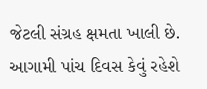જેટલી સંગ્રહ ક્ષમતા ખાલી છે. આગામી પાંચ દિવસ કેવું રહેશે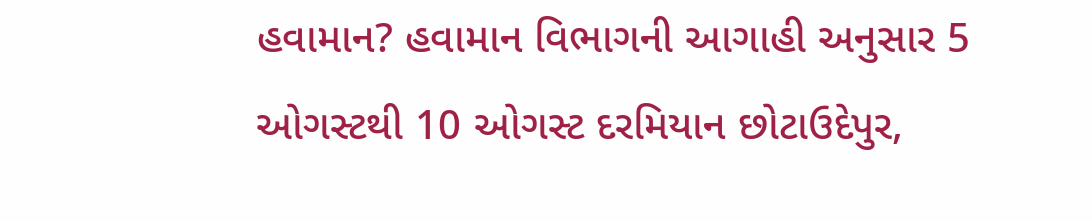હવામાન? હવામાન વિભાગની આગાહી અનુસાર 5 ઓગસ્ટથી 10 ઓગસ્ટ દરમિયાન છોટાઉદેપુર,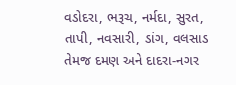વડોદરા, ભરૂચ, નર્મદા, સુરત, તાપી, નવસારી, ડાંગ, વલસાડ તેમજ દમણ અને દાદરા-નગર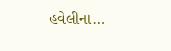હવેલીના…